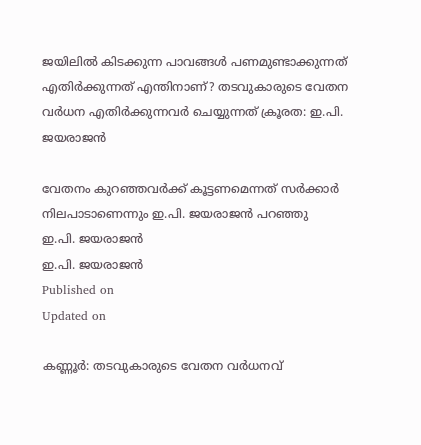ജയിലിൽ കിടക്കുന്ന പാവങ്ങൾ പണമുണ്ടാക്കുന്നത് എതിർക്കുന്നത് എന്തിനാണ്? തടവുകാരുടെ വേതന വർധന എതിർക്കുന്നവർ ചെയ്യുന്നത് ക്രൂരത: ഇ.പി. ജയരാജൻ

വേതനം കുറഞ്ഞവർക്ക് കൂട്ടണമെന്നത് സർക്കാർ നിലപാടാണെന്നും ഇ.പി. ജയരാജൻ പറഞ്ഞു
ഇ.പി. ജയരാജൻ
ഇ.പി. ജയരാജൻ
Published on
Updated on

കണ്ണൂർ: തടവുകാരുടെ വേതന വർധനവ്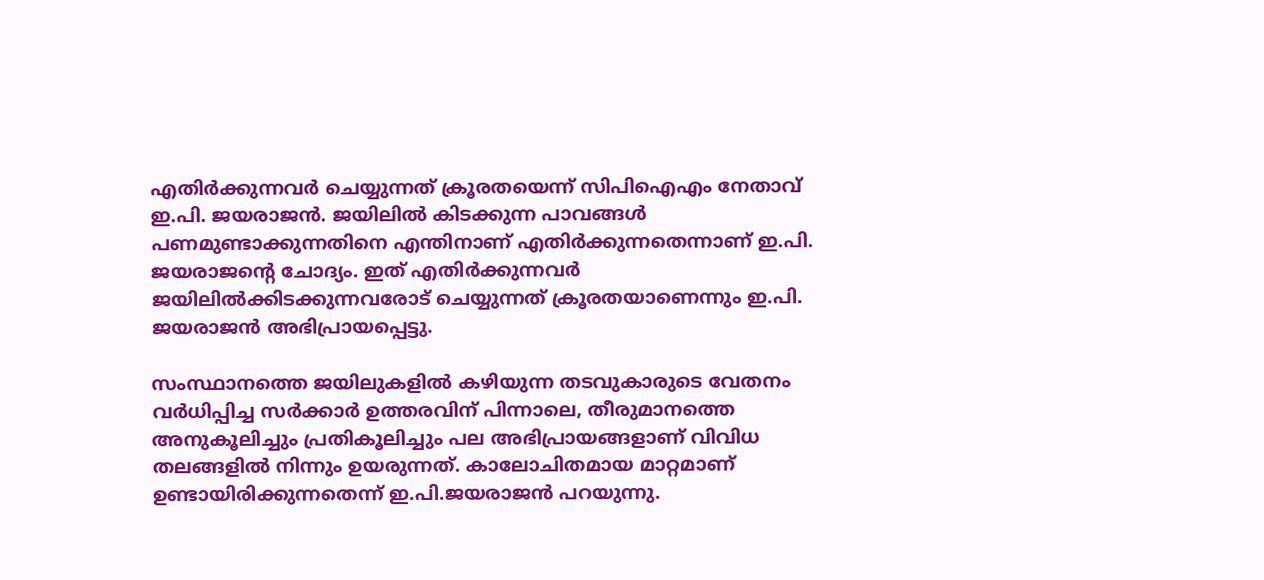എതിർക്കുന്നവർ ചെയ്യുന്നത് ക്രൂരതയെന്ന് സിപിഐഎം നേതാവ് ഇ.പി. ജയരാജൻ. ജയിലിൽ കിടക്കുന്ന പാവങ്ങൾ പണമുണ്ടാക്കുന്നതിനെ എന്തിനാണ് എതിർക്കുന്നതെന്നാണ് ഇ.പി. ജയരാജൻ്റെ ചോദ്യം. ഇത് എതിർക്കുന്നവർ ജയിലിൽക്കിടക്കുന്നവരോട് ചെയ്യുന്നത് ക്രൂരതയാണെന്നും ഇ.പി. ജയരാജൻ അഭിപ്രായപ്പെട്ടു.

സംസ്ഥാനത്തെ ജയിലുകളില്‍ കഴിയുന്ന തടവുകാരുടെ വേതനം വര്‍ധിപ്പിച്ച സര്‍ക്കാര്‍ ഉത്തരവിന് പിന്നാലെ, തീരുമാനത്തെ അനുകൂലിച്ചും പ്രതികൂലിച്ചും പല അഭിപ്രായങ്ങളാണ് വിവിധ തലങ്ങളില്‍ നിന്നും ഉയരുന്നത്. കാലോചിതമായ മാറ്റമാണ് ഉണ്ടായിരിക്കുന്നതെന്ന് ഇ.പി.ജയരാജൻ പറയുന്നു.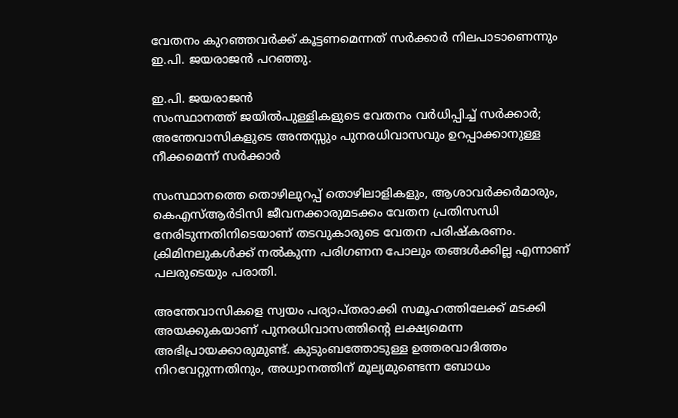വേതനം കുറഞ്ഞവർക്ക് കൂട്ടണമെന്നത് സർക്കാർ നിലപാടാണെന്നും ഇ.പി. ജയരാജൻ പറഞ്ഞു.

ഇ.പി. ജയരാജൻ
സംസ്ഥാനത്ത് ജയിൽപുള്ളികളുടെ വേതനം വർധിപ്പിച്ച് സർക്കാർ; അന്തേവാസികളുടെ അന്തസ്സും പുനരധിവാസവും ഉറപ്പാക്കാനുള്ള നീക്കമെന്ന് സർക്കാർ

സംസ്ഥാനത്തെ തൊഴിലുറപ്പ് തൊഴിലാളികളും, ആശാവർക്കർമാരും, കെഎസ്ആർടിസി ജീവനക്കാരുമടക്കം വേതന പ്രതിസന്ധി നേരിടുന്നതിനിടെയാണ് തടവുകാരുടെ വേതന പരിഷ്കരണം. ക്രിമിനലുകള്‍ക്ക് നല്‍കുന്ന പരിഗണന പോലും തങ്ങൾക്കില്ല എന്നാണ് പലരുടെയും പരാതി.

അന്തേവാസികളെ സ്വയം പര്യാപ്തരാക്കി സമൂഹത്തിലേക്ക് മടക്കി അയക്കുകയാണ് പുനരധിവാസത്തിന്‍റെ ലക്ഷ്യമെന്ന അഭിപ്രായക്കാരുമുണ്ട്. കുടുംബത്തോടുള്ള ഉത്തരവാദിത്തം നിറവേറ്റുന്നതിനും, അധ്വാനത്തിന് മൂല്യമുണ്ടെന്ന ബോധം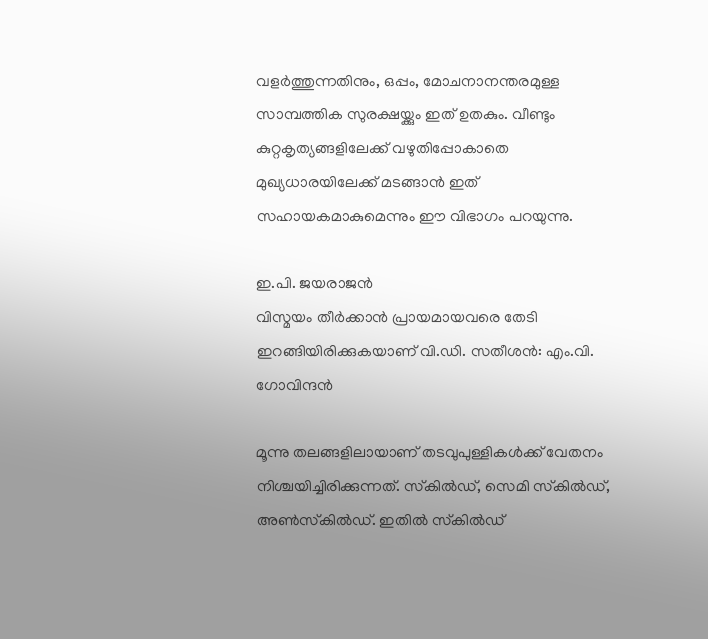വളര്‍ത്തുന്നതിനും, ഒപ്പം, മോചനാനന്തരമുള്ള സാമ്പത്തിക സുരക്ഷയ്ക്കും ഇത് ഉതകും. വീണ്ടും കുറ്റകൃത്യങ്ങളിലേക്ക് വഴുതിപ്പോകാതെ മുഖ്യധാരയിലേക്ക് മടങ്ങാന്‍ ഇത് സഹായകമാകുമെന്നും ഈ വിഭാഗം പറയുന്നു.

ഇ.പി. ജയരാജൻ
വിസ്മയം തീർക്കാൻ പ്രായമായവരെ തേടി ഇറങ്ങിയിരിക്കുകയാണ് വി.ഡി. സതീശൻ: എം.വി. ഗോവിന്ദൻ

മൂന്നു തലങ്ങളിലായാണ് തടവുപുള്ളികള്‍ക്ക് വേതനം നിശ്ചയിച്ചിരിക്കുന്നത്. സ്‌കില്‍ഡ്, സെമി സ്‌കില്‍ഡ്, അണ്‍സ്‌കില്‍ഡ്. ഇതില്‍ സ്‌കില്‍ഡ്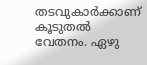തടവുകാര്‍ക്കാണ് കൂടുതല്‍ വേതനം. ഏഴു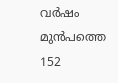വര്‍ഷം മുന്‍പത്തെ 152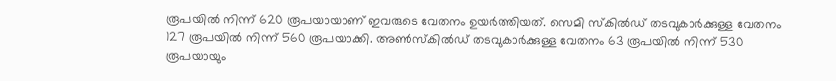രൂപയില്‍ നിന്ന് 620 രൂപയായാണ് ഇവരുടെ വേതനം ഉയർത്തിയത്. സെമി സ്‌കില്‍ഡ് തടവുകാര്‍ക്കുള്ള വേതനം 127 രൂപയില്‍ നിന്ന് 560 രൂപയാക്കി. അണ്‍സ്‌കില്‍ഡ് തടവുകാര്‍ക്കുള്ള വേതനം 63 രൂപയില്‍ നിന്ന് 530 രൂപയായും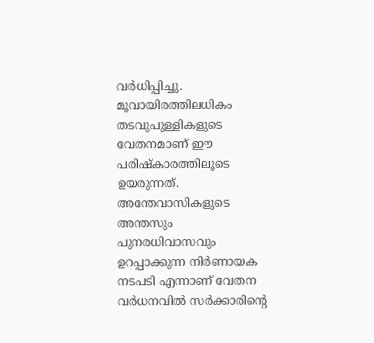വർധിപ്പിച്ചു. മൂവായിരത്തിലധികം തടവുപുള്ളികളുടെ വേതനമാണ് ഈ പരിഷ്കാരത്തിലൂടെ ഉയരുന്നത്. അന്തേവാസികളുടെ അന്തസും പുനരധിവാസവും ഉറപ്പാക്കുന്ന നിര്‍ണായക നടപടി എന്നാണ് വേതന വർധനവില്‍ സർക്കാരിന്‍റെ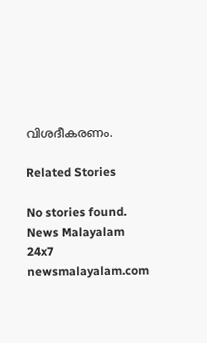വിശദീകരണം.

Related Stories

No stories found.
News Malayalam 24x7
newsmalayalam.com